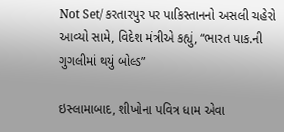Not Set/ કરતારપુર પર પાકિસ્તાનનો અસલી ચહેરો આવ્યો સામે, વિદેશ મંત્રીએ કહ્યું, “ભારત પાક.ની ગુગલીમાં થયું બોલ્ડ”

ઇસ્લામાબાદ, શીખોના પવિત્ર ધામ એવા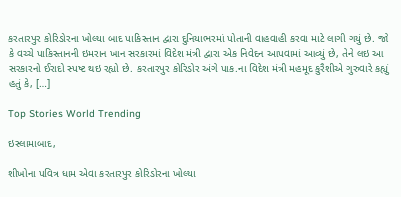કરતારપુર કોરિડોરના ખોલ્યા બાદ પાકિસ્તાન દ્વારા દુનિયાભરમાં પોતાની વાહવાહી કરવા માટે લાગી ગયું છે. જો કે વચ્ચે પાકિસ્તાનની ઇમરાન ખાન સરકારમાં વિદેશ મંત્રી દ્વારા એક નિવેદન આપવામાં આવ્યું છે, તેને લઇ આ સરકારનો ઈરાદો સ્પષ્ટ થઇ રહ્યો છે. કરતારપુર કોરિડોર અંગે પાક.ના વિદેશ મંત્રી મહમૂદ કુરૈશીએ ગુરુવારે કહ્યું હતું કે, […]

Top Stories World Trending

ઇસ્લામાબાદ,

શીખોના પવિત્ર ધામ એવા કરતારપુર કોરિડોરના ખોલ્યા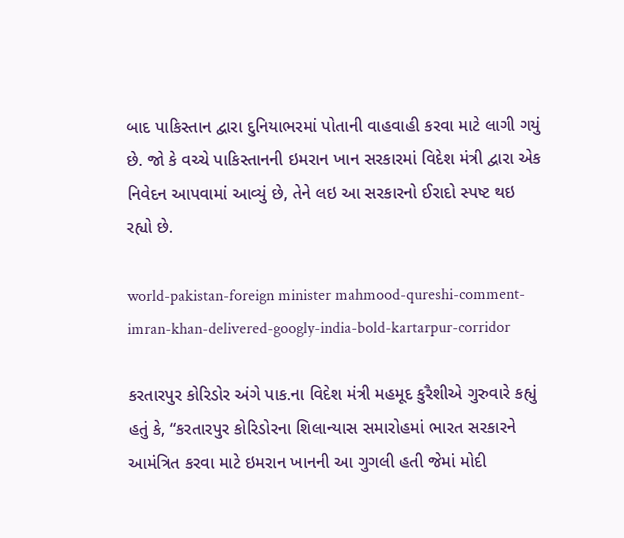બાદ પાકિસ્તાન દ્વારા દુનિયાભરમાં પોતાની વાહવાહી કરવા માટે લાગી ગયું છે. જો કે વચ્ચે પાકિસ્તાનની ઇમરાન ખાન સરકારમાં વિદેશ મંત્રી દ્વારા એક નિવેદન આપવામાં આવ્યું છે, તેને લઇ આ સરકારનો ઈરાદો સ્પષ્ટ થઇ રહ્યો છે.

world-pakistan-foreign minister mahmood-qureshi-comment-imran-khan-delivered-googly-india-bold-kartarpur-corridor

કરતારપુર કોરિડોર અંગે પાક.ના વિદેશ મંત્રી મહમૂદ કુરૈશીએ ગુરુવારે કહ્યું હતું કે, “કરતારપુર કોરિડોરના શિલાન્યાસ સમારોહમાં ભારત સરકારને આમંત્રિત કરવા માટે ઇમરાન ખાનની આ ગુગલી હતી જેમાં મોદી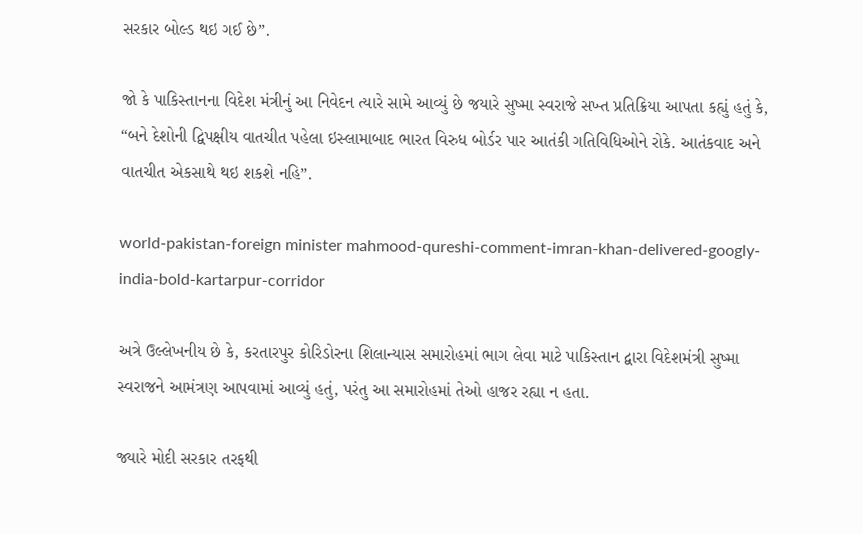સરકાર બોલ્ડ થઇ ગઈ છે”.

જો કે પાકિસ્તાનના વિદેશ મંત્રીનું આ નિવેદન ત્યારે સામે આવ્યું છે જયારે સુષ્મા સ્વરાજે સખ્ત પ્રતિક્રિયા આપતા કહ્યું હતું કે, “બને દેશોની દ્વિપક્ષીય વાતચીત પહેલા ઇસ્લામાબાદ ભારત વિરુધ બોર્ડર પાર આતંકી ગતિવિધિઓને રોકે. આતંકવાદ અને વાતચીત એકસાથે થઇ શકશે નહિ”.

world-pakistan-foreign minister mahmood-qureshi-comment-imran-khan-delivered-googly-india-bold-kartarpur-corridor

અત્રે ઉલ્લેખનીય છે કે, કરતારપુર કોરિડોરના શિલાન્યાસ સમારોહમાં ભાગ લેવા માટે પાકિસ્તાન દ્વારા વિદેશમંત્રી સુષ્મા સ્વરાજને આમંત્રણ આપવામાં આવ્યું હતું, પરંતુ આ સમારોહમાં તેઓ હાજર રહ્યા ન હતા.

જ્યારે મોદી સરકાર તરફથી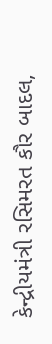કેન્દ્રીયમંત્રી રસિમરત કૌર બાદલ,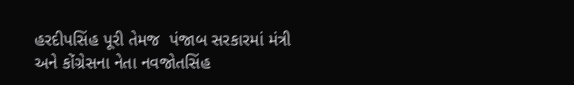હરદીપસિંહ પૂરી તેમજ  પંજાબ સરકારમાં મંત્રી અને કોંગ્રેસના નેતા નવજોતસિંહ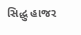સિદ્ધુ હાજર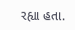રહ્યા હતા.